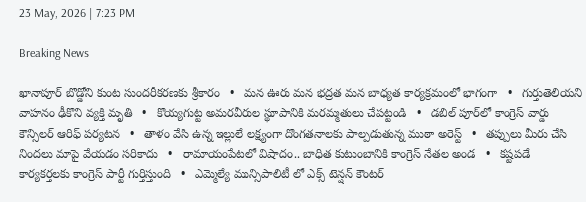23 May, 2026 | 7:23 PM

Breaking News

ఖానాపూర్ బొడ్డోని కుంట సుందరీకరణకు శ్రీకారం   •   మన ఊరు మన భద్రత మన బాధ్యత కార్యక్రమంలో భాగంగా   •   గుర్తుతెలియని వాహనం ఢీకొని వ్యక్తి మృతి   •   కొయ్యగుట్ట అమరవీరుల స్థూపానికి మరమ్మతులు చేపట్టండి   •   డబిల్ పూర్‌లో కాంగ్రెస్ వార్డు కౌన్సిలర్ ఆరిఫ్ పర్యటన   •   తాళం వేసి ఉన్న ఇల్లులే లక్ష్యంగా దొంగతనాలకు పాల్పడుతున్న ముఠా అరెస్ట్   •   తప్పులు మీరు చేసి నిందలు మాపై వేయడం సరికాదు   •   రామాయంపేటలో విషాదం.. బాధిత కుటుంబానికి కాంగ్రెస్ నేతల అండ   •   కష్టపడే కార్యకర్తలకు కాంగ్రెస్ పార్టీ గుర్తిస్తుంది   •   ఎమ్మెల్యే మున్సిపాలిటీ లో ఎక్స్ టెన్షన్ కౌంటర్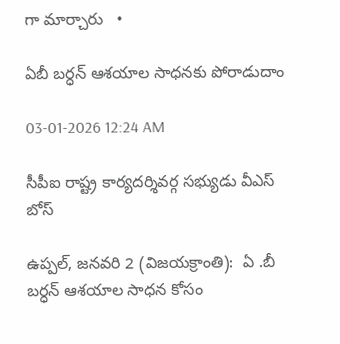గా మార్చారు   •

ఏబీ బర్ధన్ ఆశయాల సాధనకు పోరాడుదాం

03-01-2026 12:24 AM

సీపీఐ రాష్ట్ర కార్యదర్శివర్గ సభ్యుడు వీఎస్ బోస్

ఉప్పల్, జనవరి 2 (విజయక్రాంతి):  ఏ .బీ బర్ధన్ ఆశయాల సాధన కోసం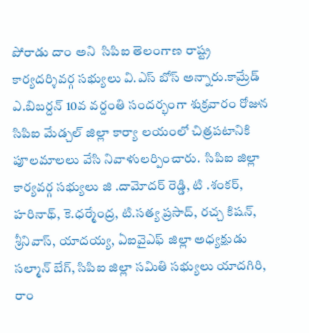పోరాడు దాం అని  సిపిఐ తెలంగాణ రాష్ట్ర కార్యదర్శివర్గ సభ్యులు వి.ఎస్ బోస్ అన్నారు.కామ్రేడ్ ఎ.బిబర్దన్ 10వ వర్దంతి సందర్భంగా శుక్రవారం రోజున  సిపిఐ మేడ్చల్ జిల్లా కార్యా లయంలో చిత్రపటానికి పూలమాలలు వేసి నివాళులర్పించారు.  సిపిఐ జిల్లా కార్యవర్గ సభ్యులు జి .దామోదర్ రెడ్డి, టి .శంకర్, హరినాథ్, కె.ధర్మేంద్ర, టి.సత్య ప్రసాద్, రచ్చ కిషన్, శ్రీనివాస్, యాదయ్య, ఏఐవైఎఫ్ జిల్లా అధ్యక్షుడు సల్మాన్ బేగ్, సిపిఐ జిల్లా సమితి సభ్యులు యాదగిరి, రాం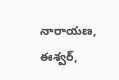నారాయణ, ఈశ్వర్,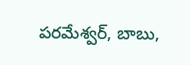పరమేశ్వర్, బాబు,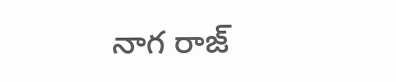నాగ రాజ్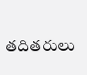తదితరులు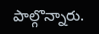పాల్గొన్నారు.